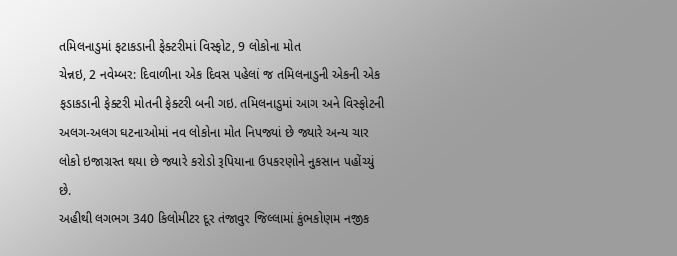તમિલનાડુમાં ફટાકડાની ફેક્ટરીમાં વિસ્ફોટ, 9 લોકોના મોત
ચેન્નઇ, 2 નવેમ્બર: દિવાળીના એક દિવસ પહેલાં જ તમિલનાડુની એકની એક ફડાકડાની ફેક્ટરી મોતની ફેક્ટરી બની ગઇ. તમિલનાડુમાં આગ અને વિસ્ફોટની અલગ-અલગ ઘટનાઓમાં નવ લોકોના મોત નિપજ્યાં છે જ્યારે અન્ય ચાર લોકો ઇજાગ્રસ્ત થયા છે જ્યારે કરોડો રૂપિયાના ઉપકરણોને નુકસાન પહોંચ્યું છે.
અહીથી લગભગ 340 કિલોમીટર દૂર તંજાવુર જિલ્લામાં કુંભકોણમ નજીક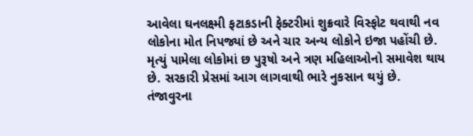આવેલા ઘનલક્ષ્મી ફટાકડાની ફેક્ટરીમાં શુક્રવારે વિસ્ફોટ થવાથી નવ લોકોના મોત નિપજ્યાં છે અને ચાર અન્ય લોકોને ઇજા પહોંચી છે. મૃત્યું પામેલા લોકોમાં છ પુરૂષો અને ત્રણ મહિલાઓનો સમાવેશ થાય છે. સરકારી પ્રેસમાં આગ લાગવાથી ભારે નુકસાન થયું છે.
તંજાવુરના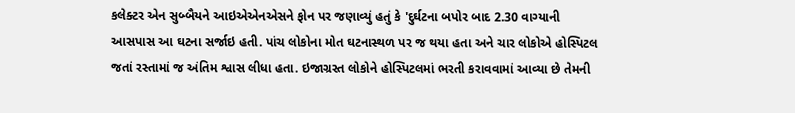કલેક્ટર એન સુબ્બૈયને આઇએએનએસને ફોન પર જણાવ્યું હતું કે 'દુર્ઘટના બપોર બાદ 2.30 વાગ્યાની આસપાસ આ ઘટના સર્જાઇ હતી. પાંચ લોકોના મોત ઘટનાસ્થળ પર જ થયા હતા અને ચાર લોકોએ હોસ્પિટલ જતાં રસ્તામાં જ અંતિમ શ્વાસ લીધા હતા. ઇજાગ્રસ્ત લોકોને હોસ્પિટલમાં ભરતી કરાવવામાં આવ્યા છે તેમની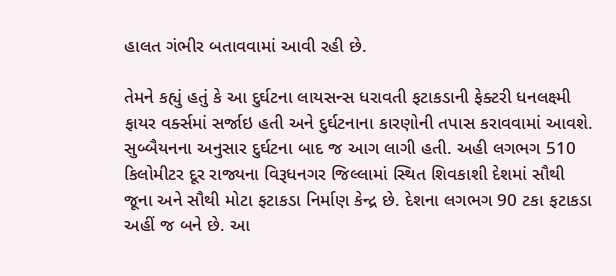હાલત ગંભીર બતાવવામાં આવી રહી છે.

તેમને કહ્યું હતું કે આ દુર્ઘટના લાયસન્સ ધરાવતી ફટાકડાની ફેક્ટરી ધનલક્ષ્મી ફાયર વર્ક્સમાં સર્જાઇ હતી અને દુર્ઘટનાના કારણોની તપાસ કરાવવામાં આવશે. સુબ્બૈયનના અનુસાર દુર્ઘટના બાદ જ આગ લાગી હતી. અહી લગભગ 510 કિલોમીટર દૂર રાજ્યના વિરૂધનગર જિલ્લામાં સ્થિત શિવકાશી દેશમાં સૌથી જૂના અને સૌથી મોટા ફટાકડા નિર્માણ કેન્દ્ર છે. દેશના લગભગ 90 ટકા ફટાકડા અહીં જ બને છે. આ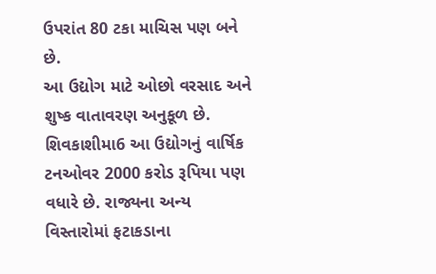ઉપરાંત 80 ટકા માચિસ પણ બને છે.
આ ઉદ્યોગ માટે ઓછો વરસાદ અને શુષ્ક વાતાવરણ અનુકૂળ છે. શિવકાશીમા6 આ ઉદ્યોગનું વાર્ષિક ટનઓવર 2000 કરોડ રૂપિયા પણ વધારે છે. રાજ્યના અન્ય વિસ્તારોમાં ફટાકડાના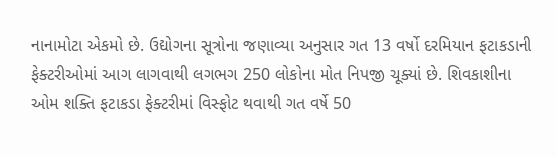નાનામોટા એકમો છે. ઉદ્યોગના સૂત્રોના જણાવ્યા અનુસાર ગત 13 વર્ષો દરમિયાન ફટાકડાની ફેક્ટરીઓમાં આગ લાગવાથી લગભગ 250 લોકોના મોત નિપજી ચૂક્યાં છે. શિવકાશીના ઓમ શક્તિ ફટાકડા ફેક્ટરીમાં વિસ્ફોટ થવાથી ગત વર્ષે 50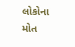લોકોના મોત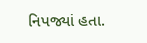નિપજ્યાં હતા.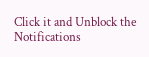Click it and Unblock the Notifications